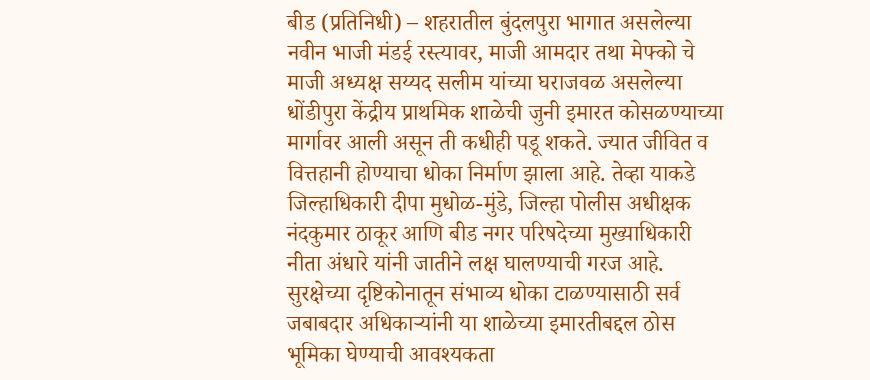बीड (प्रतिनिधी) – शहरातील बुंदलपुरा भागात असलेल्या नवीन भाजी मंडई रस्त्यावर, माजी आमदार तथा मेफ्को चे माजी अध्यक्ष सय्यद सलीम यांच्या घराजवळ असलेल्या धोंडीपुरा केंद्रीय प्राथमिक शाळेची जुनी इमारत कोसळण्याच्या मार्गावर आली असून ती कधीही पडू शकते. ज्यात जीवित व वित्तहानी होण्याचा धोका निर्माण झाला आहे. तेव्हा याकडे जिल्हाधिकारी दीपा मुधोळ-मुंडे, जिल्हा पोलीस अधीक्षक नंदकुमार ठाकूर आणि बीड नगर परिषदेच्या मुख्याधिकारी नीता अंधारे यांनी जातीने लक्ष घालण्याची गरज आहे. सुरक्षेच्या दृष्टिकोनातून संभाव्य धोका टाळण्यासाठी सर्व जबाबदार अधिकाऱ्यांनी या शाळेच्या इमारतीबद्दल ठोस भूमिका घेण्याची आवश्यकता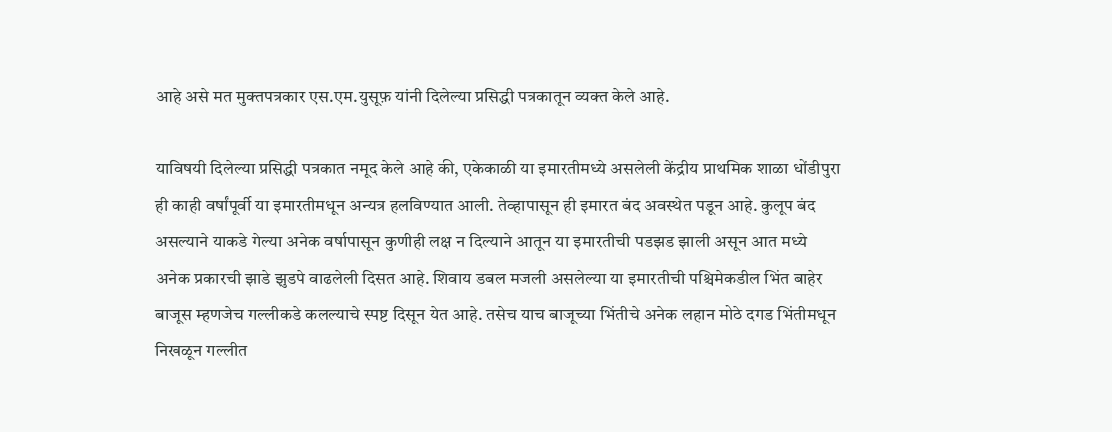आहे असे मत मुक्तपत्रकार एस.एम.युसूफ़ यांनी दिलेल्या प्रसिद्धी पत्रकातून व्यक्त केले आहे.

याविषयी दिलेल्या प्रसिद्धी पत्रकात नमूद केले आहे की, एकेकाळी या इमारतीमध्ये असलेली केंद्रीय प्राथमिक शाळा धोंडीपुरा ही काही वर्षांपूर्वी या इमारतीमधून अन्यत्र हलविण्यात आली. तेव्हापासून ही इमारत बंद अवस्थेत पडून आहे. कुलूप बंद असल्याने याकडे गेल्या अनेक वर्षापासून कुणीही लक्ष न दिल्याने आतून या इमारतीची पडझड झाली असून आत मध्ये अनेक प्रकारची झाडे झुडपे वाढलेली दिसत आहे. शिवाय डबल मजली असलेल्या या इमारतीची पश्चिमेकडील भिंत बाहेर बाजूस म्हणजेच गल्लीकडे कलल्याचे स्पष्ट दिसून येत आहे. तसेच याच बाजूच्या भिंतीचे अनेक लहान मोठे दगड भिंतीमधून निखळून गल्लीत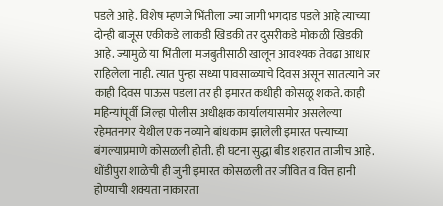पडले आहे. विशेष म्हणजे भिंतीला ज्या जागी भगदाड पडले आहे त्याच्या दोन्ही बाजूस एकीकडे लाकडी खिडकी तर दुसरीकडे मोकळी खिडकी आहे. ज्यामुळे या भिंतीला मजबुतीसाठी खालून आवश्यक तेवढा आधार राहिलेला नाही. त्यात पुन्हा सध्या पावसाळ्याचे दिवस असून सातत्याने जर काही दिवस पाऊस पडला तर ही इमारत कधीही कोसळू शकते. काही महिन्यांपूर्वी जिल्हा पोलीस अधीक्षक कार्यालयासमोर असलेल्या रहेमतनगर येथील एक नव्याने बांधकाम झालेली इमारत पत्त्याच्या बंगल्याप्रमाणे कोसळली होती. ही घटना सुद्धा बीड शहरात ताजीच आहे. धोंडीपुरा शाळेची ही जुनी इमारत कोसळली तर जीवित व वित्त हानी होण्याची शक्यता नाकारता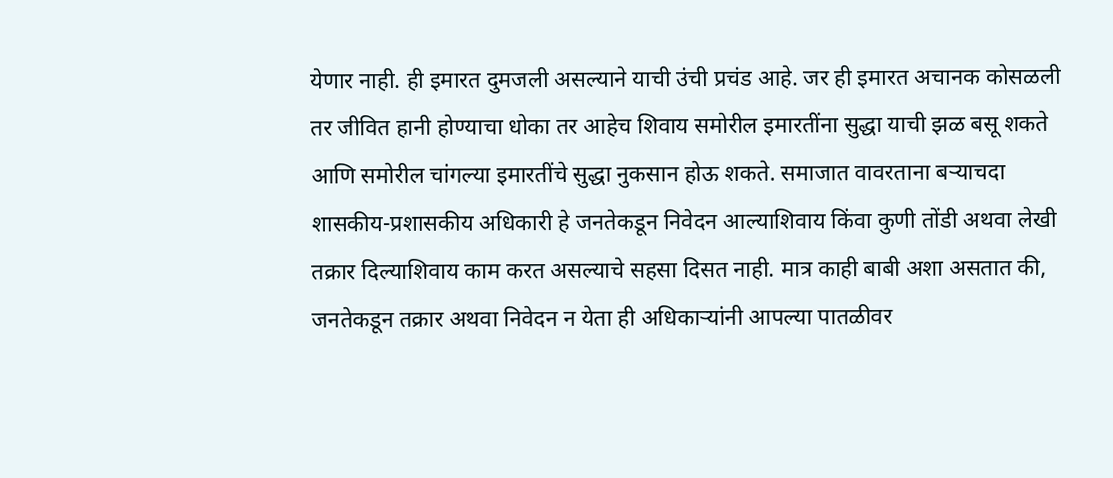येणार नाही. ही इमारत दुमजली असल्याने याची उंची प्रचंड आहे. जर ही इमारत अचानक कोसळली तर जीवित हानी होण्याचा धोका तर आहेच शिवाय समोरील इमारतींना सुद्धा याची झळ बसू शकते आणि समोरील चांगल्या इमारतींचे सुद्धा नुकसान होऊ शकते. समाजात वावरताना बऱ्याचदा शासकीय-प्रशासकीय अधिकारी हे जनतेकडून निवेदन आल्याशिवाय किंवा कुणी तोंडी अथवा लेखी तक्रार दिल्याशिवाय काम करत असल्याचे सहसा दिसत नाही. मात्र काही बाबी अशा असतात की, जनतेकडून तक्रार अथवा निवेदन न येता ही अधिकाऱ्यांनी आपल्या पातळीवर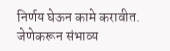निर्णय घेऊन कामे करावीत. जेणेकरून संभाव्य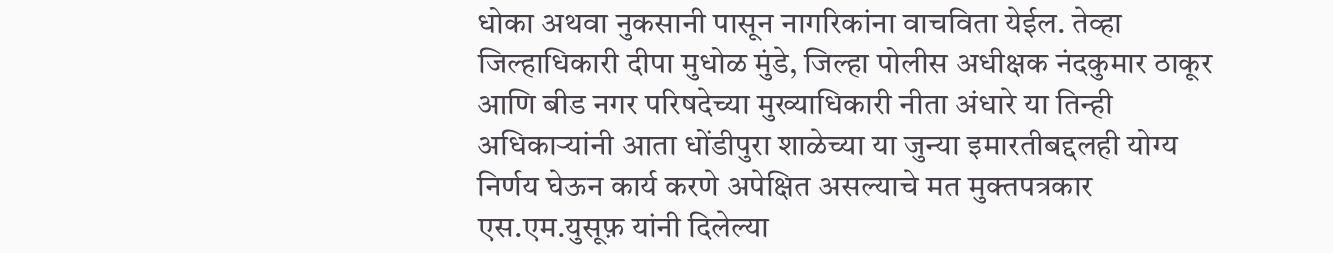धोका अथवा नुकसानी पासून नागरिकांना वाचविता येईल. तेव्हा जिल्हाधिकारी दीपा मुधोळ मुंडे, जिल्हा पोलीस अधीक्षक नंदकुमार ठाकूर आणि बीड नगर परिषदेच्या मुख्याधिकारी नीता अंधारे या तिन्ही अधिकाऱ्यांनी आता धोंडीपुरा शाळेच्या या जुन्या इमारतीबद्दलही योग्य निर्णय घेऊन कार्य करणे अपेक्षित असल्याचे मत मुक्तपत्रकार एस.एम.युसूफ़ यांनी दिलेल्या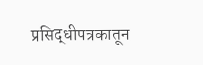प्रसिद्धीपत्रकातून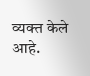व्यक्त केले आहे.